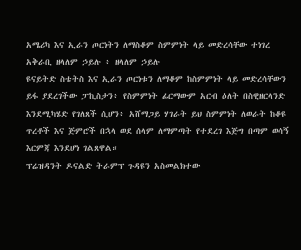አሜሪካ እና ኢራን ጦርነትን ለማስቆም ስምምነት ላይ መድረሳቸው ተነገረ
አቅራቢ ዘላለም ኃይሉ ፥ ዘላለም ኃይሉ
ዩናይትድ ስቴትስ እና ኢራን ጦርነቱን ለማቆም ከስምምነት ላይ መድረሳቸውን ይፋ ያደረገችው ፓኪስታን፥ የስምምነት ፊርማውም አርብ ዕለት በስዊዘርላንድ እንደሚካሄድ የገለጸች ሲሆን፥ አሸማጋይ ሃገራት ይህ ስምምነት ለወራት ከቆዩ ጥረቶች እና ጅምሮች በኋላ ወደ ሰላም ለማምጣት የተደረገ እጅግ በጣም ወሳኝ እርምጃ እንደሆነ ገልጸዋል።
ፕሬዝዳንት ዶናልድ ትራምፕ ጉዳዩን አስመልክተው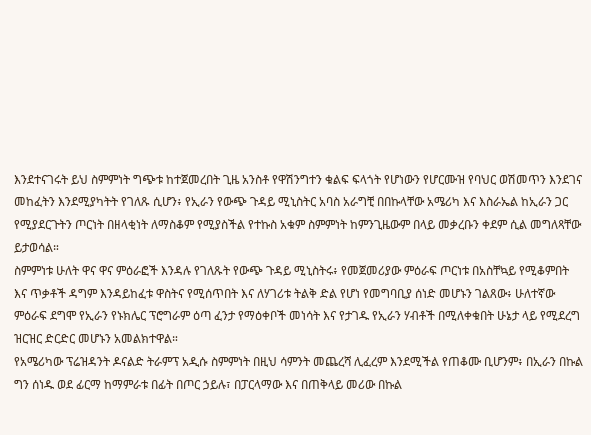እንደተናገሩት ይህ ስምምነት ግጭቱ ከተጀመረበት ጊዜ አንስቶ የዋሽንግተን ቁልፍ ፍላጎት የሆነውን የሆርሙዝ የባህር ወሽመጥን እንደገና መከፈትን እንደሚያካትት የገለጹ ሲሆን፥ የኢራን የውጭ ጉዳይ ሚኒስትር አባስ አራግቺ በበኩላቸው አሜሪካ እና እስራኤል ከኢራን ጋር የሚያደርጉትን ጦርነት በዘላቂነት ለማስቆም የሚያስችል የተኩስ አቁም ስምምነት ከምንጊዜውም በላይ መቃረቡን ቀደም ሲል መግለጻቸው ይታወሳል።
ስምምነቱ ሁለት ዋና ዋና ምዕራፎች እንዳሉ የገለጹት የውጭ ጉዳይ ሚኒስትሩ፥ የመጀመሪያው ምዕራፍ ጦርነቱ በአስቸኳይ የሚቆምበት እና ጥቃቶች ዳግም እንዳይከፈቱ ዋስትና የሚሰጥበት እና ለሃገሪቱ ትልቅ ድል የሆነ የመግባቢያ ሰነድ መሆኑን ገልጸው፥ ሁለተኛው ምዕራፍ ደግሞ የኢራን የኑክሌር ፕሮግራም ዕጣ ፈንታ የማዕቀቦች መነሳት እና የታገዱ የኢራን ሃብቶች በሚለቀቁበት ሁኔታ ላይ የሚደረግ ዝርዝር ድርድር መሆኑን አመልክተዋል።
የአሜሪካው ፕሬዝዳንት ዶናልድ ትራምፕ አዲሱ ስምምነት በዚህ ሳምንት መጨረሻ ሊፈረም እንደሚችል የጠቆሙ ቢሆንም፥ በኢራን በኩል ግን ሰነዱ ወደ ፊርማ ከማምራቱ በፊት በጦር ኃይሉ፣ በፓርላማው እና በጠቅላይ መሪው በኩል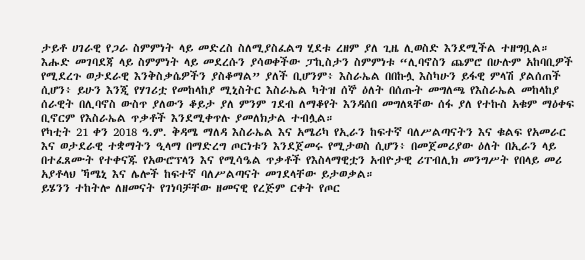ታይቶ ሀገራዊ የጋራ ስምምነት ላይ መድረስ ስለሚያስፈልግ ሂደቱ ረዘም ያለ ጊዜ ሊወስድ እንደሚችል ተዘግቧል።
እሑድ መገባደጃ ላይ ስምምነት ላይ መደረሱን ያሳወቀችው ፓኪስታን ስምምነቱ “ሊባኖስን ጨምሮ በሁሉም አከባቢዎች የሚደረጉ ወታደራዊ እንቅስቃሴዎችን ያስቆማል” ያለች ቢሆንም፥ እስራኤል በበኩሏ እስካሁን ይፋዊ ምላሽ ያልሰጠች ሲሆን፥ ይሁን እንጂ የሃገሪቷ የመከላከያ ሚኒስትር እስራኤል ካትዝ ሰኞ ዕለት በሰጡት መግለጫ የእስራኤል መከላከያ ሰራዊት በሊባኖስ ውስጥ ያለውን ቆይታ ያለ ምንም ገደብ ለማቆየት እንዳሰበ መግለጻቸው ሰፋ ያለ የተኩስ አቁም ማዕቀፍ ቢኖርም የእስራኤል ጥቃቶች እንደሚቀጥሉ ያመለክታል ተብሏል።
የካቲት 21 ቀን 2018 ዓ.ም. ቅዳሜ ማለዳ እስራኤል እና አሜሪካ የኢራን ከፍተኛ ባለሥልጣናትን እና ቁልፍ የአመራር እና ወታደራዊ ተቋማትን ዒላማ በማድረግ ጦርነቱን እንደጀመሩ የሚታወስ ሲሆን፥ በመጀመሪያው ዕለት በኢራን ላይ በተፈጸሙት የተቀናጁ የአውሮፕላን እና የሚሳዔል ጥቃቶች የእስላማዊቷን አብዮታዊ ሪፐብሊክ መንግሥት የበላይ መሪ አያቶላህ ኻሜኒ እና ሌሎች ከፍተኛ ባለሥልጣናት መገደላቸው ይታወቃል።
ይሄንን ተከትሎ ለዘመናት የገነባቻቸው ዘመናዊ የረጅም ርቀት የጦር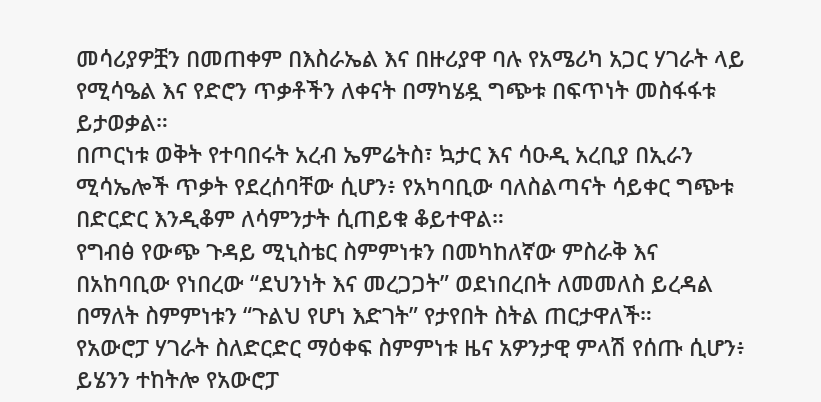መሳሪያዎቿን በመጠቀም በእስራኤል እና በዙሪያዋ ባሉ የአሜሪካ አጋር ሃገራት ላይ የሚሳዔል እና የድሮን ጥቃቶችን ለቀናት በማካሄዷ ግጭቱ በፍጥነት መስፋፋቱ ይታወቃል።
በጦርነቱ ወቅት የተባበሩት አረብ ኤምሬትስ፣ ኳታር እና ሳዑዲ አረቢያ በኢራን ሚሳኤሎች ጥቃት የደረሰባቸው ሲሆን፥ የአካባቢው ባለስልጣናት ሳይቀር ግጭቱ በድርድር እንዲቆም ለሳምንታት ሲጠይቁ ቆይተዋል።
የግብፅ የውጭ ጉዳይ ሚኒስቴር ስምምነቱን በመካከለኛው ምስራቅ እና በአከባቢው የነበረው “ደህንነት እና መረጋጋት” ወደነበረበት ለመመለስ ይረዳል በማለት ስምምነቱን “ጉልህ የሆነ እድገት” የታየበት ስትል ጠርታዋለች።
የአውሮፓ ሃገራት ስለድርድር ማዕቀፍ ስምምነቱ ዜና አዎንታዊ ምላሽ የሰጡ ሲሆን፥ ይሄንን ተከትሎ የአውሮፓ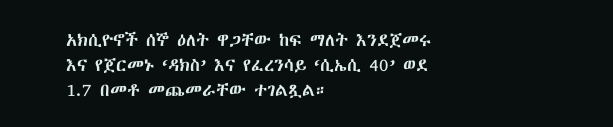አክሲዮኖች ሰኞ ዕለት ዋጋቸው ከፍ ማለት እንደጀመሩ እና የጀርመኑ ‘ዳክስ’ እና የፈረንሳይ ‘ሲኤሲ 40’ ወደ 1.7 በመቶ መጨመራቸው ተገልጿል።